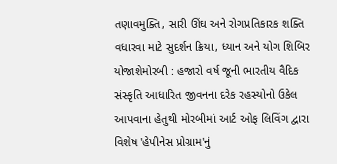તણાવમુક્તિ, સારી ઊંઘ અને રોગપ્રતિકારક શક્તિ વધારવા માટે સુદર્શન ક્રિયા, ધ્યાન અને યોગ શિબિર યોજાશેમોરબી : હજારો વર્ષ જૂની ભારતીય વૈદિક સંસ્કૃતિ આધારિત જીવનના દરેક રહસ્યોનો ઉકેલ આપવાના હેતુથી મોરબીમાં આર્ટ ઓફ લિવિંગ દ્વારા વિશેષ 'હેપીનેસ પ્રોગ્રામ'નું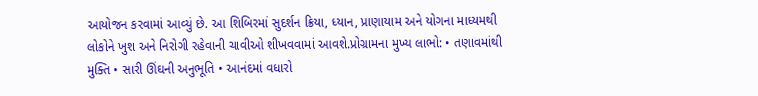આયોજન કરવામાં આવ્યું છે. આ શિબિરમાં સુદર્શન ક્રિયા, ધ્યાન, પ્રાણાયામ અને યોગના માધ્યમથી લોકોને ખુશ અને નિરોગી રહેવાની ચાવીઓ શીખવવામાં આવશે.પ્રોગ્રામના મુખ્ય લાભો: • તણાવમાંથી મુક્તિ • સારી ઊંઘની અનુભૂતિ • આનંદમાં વધારો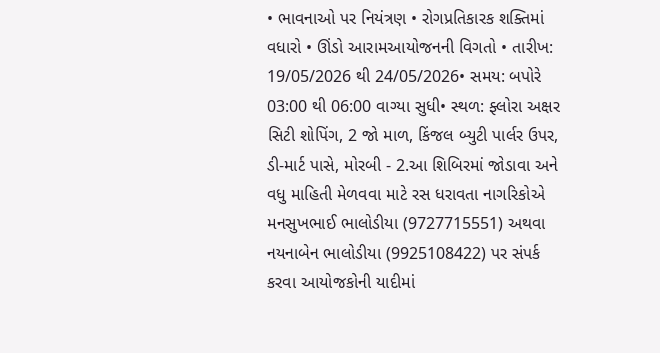• ભાવનાઓ પર નિયંત્રણ • રોગપ્રતિકારક શક્તિમાં વધારો • ઊંડો આરામઆયોજનની વિગતો • તારીખ: 19/05/2026 થી 24/05/2026• સમય: બપોરે 03:00 થી 06:00 વાગ્યા સુધી• સ્થળ: ફ્લોરા અક્ષર સિટી શોપિંગ, 2 જો માળ, કિંજલ બ્યુટી પાર્લર ઉપર, ડી-માર્ટ પાસે, મોરબી - 2.આ શિબિરમાં જોડાવા અને વધુ માહિતી મેળવવા માટે રસ ધરાવતા નાગરિકોએ મનસુખભાઈ ભાલોડીયા (9727715551) અથવા નયનાબેન ભાલોડીયા (9925108422) પર સંપર્ક કરવા આયોજકોની યાદીમાં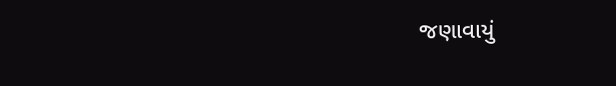જણાવાયું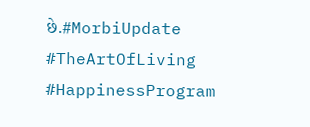છે.#MorbiUpdate #TheArtOfLiving #HappinessProgram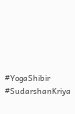#YogaShibir #SudarshanKriya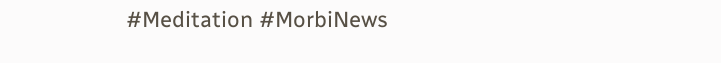#Meditation #MorbiNews